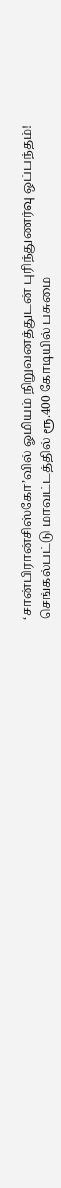‘சான்பிரான்சிஸ்கோ’வில் ஓமியம் நிறுவனத்துடன் புரிந்துணர்வு ஒப்பந்தம்!
செங்கல்பட்டு மாவட்டத்தில் ரூ.400 கோடியில் பசுமை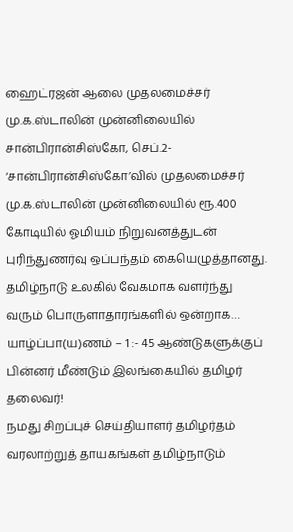ஹைட்ரஜன் ஆலை முதலமைச்சர் மு.க.ஸ்டாலின் முன்னிலையில் சான்பிரான்சிஸ்கோ, செப்.2- ‘சான்பிரான்சிஸ்கோ’வில் முதலமைச்சர் மு.க.ஸ்டாலின் முன்னிலையில் ரூ.400 கோடியில் ஓமியம் நிறுவனத்துடன் புரிந்துணர்வு ஒப்பந்தம் கையெழுத்தானது. தமிழ்நாடு உலகில் வேகமாக வளர்ந்து வரும் பொருளாதாரங்களில் ஒன்றாக…
யாழ்ப்பா(ய)ணம் – 1 :- 45 ஆண்டுகளுக்குப் பின்னர் மீண்டும் இலங்கையில் தமிழர் தலைவர்!
நமது சிறப்புச் செய்தியாளர் தமிழர்தம் வரலாற்றுத் தாயகங்கள் தமிழ்நாடும்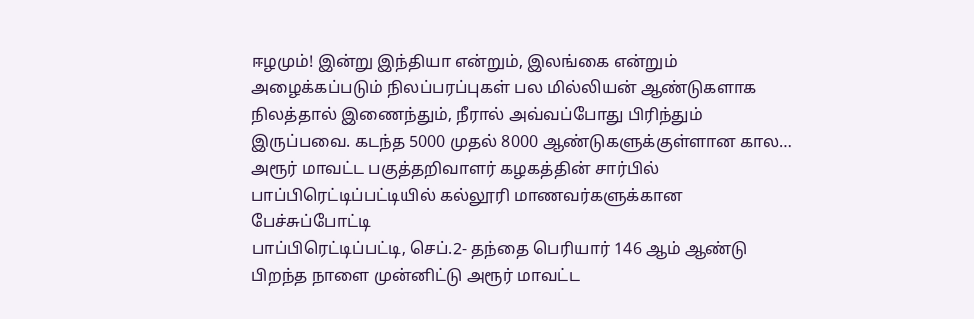ஈழமும்! இன்று இந்தியா என்றும், இலங்கை என்றும் அழைக்கப்படும் நிலப்பரப்புகள் பல மில்லியன் ஆண்டுகளாக நிலத்தால் இணைந்தும், நீரால் அவ்வப்போது பிரிந்தும் இருப்பவை. கடந்த 5000 முதல் 8000 ஆண்டுகளுக்குள்ளான கால…
அரூர் மாவட்ட பகுத்தறிவாளர் கழகத்தின் சார்பில் பாப்பிரெட்டிப்பட்டியில் கல்லூரி மாணவர்களுக்கான பேச்சுப்போட்டி
பாப்பிரெட்டிப்பட்டி, செப்.2- தந்தை பெரியார் 146 ஆம் ஆண்டு பிறந்த நாளை முன்னிட்டு அரூர் மாவட்ட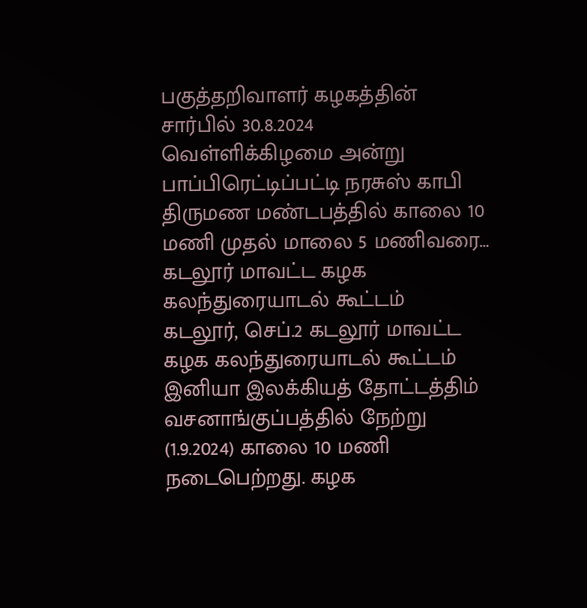பகுத்தறிவாளர் கழகத்தின் சார்பில் 30.8.2024 வெள்ளிக்கிழமை அன்று பாப்பிரெட்டிப்பட்டி நரசுஸ் காபி திருமண மண்டபத்தில் காலை 10 மணி முதல் மாலை 5 மணிவரை…
கடலூர் மாவட்ட கழக கலந்துரையாடல் கூட்டம்
கடலூர், செப்.2 கடலூர் மாவட்ட கழக கலந்துரையாடல் கூட்டம் இனியா இலக்கியத் தோட்டத்திம் வசனாங்குப்பத்தில் நேற்று (1.9.2024) காலை 10 மணி நடைபெற்றது. கழக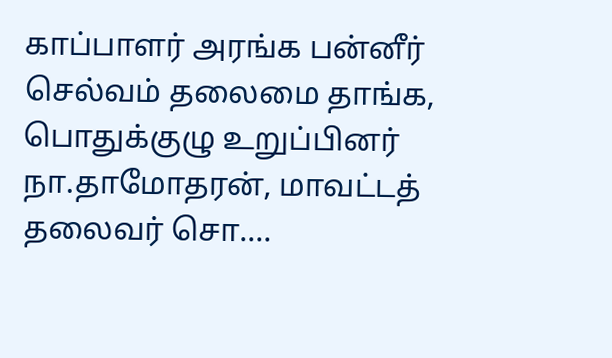காப்பாளர் அரங்க பன்னீர் செல்வம் தலைமை தாங்க, பொதுக்குழு உறுப்பினர் நா.தாமோதரன், மாவட்டத் தலைவர் சொ.…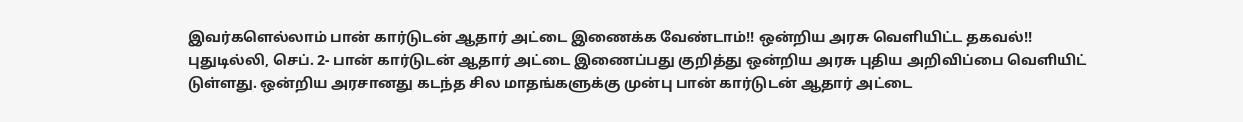இவர்களெல்லாம் பான் கார்டுடன் ஆதார் அட்டை இணைக்க வேண்டாம்!! ஒன்றிய அரசு வெளியிட்ட தகவல்!!
புதுடில்லி, செப். 2- பான் கார்டுடன் ஆதார் அட்டை இணைப்பது குறித்து ஒன்றிய அரசு புதிய அறிவிப்பை வெளியிட் டுள்ளது. ஒன்றிய அரசானது கடந்த சில மாதங்களுக்கு முன்பு பான் கார்டுடன் ஆதார் அட்டை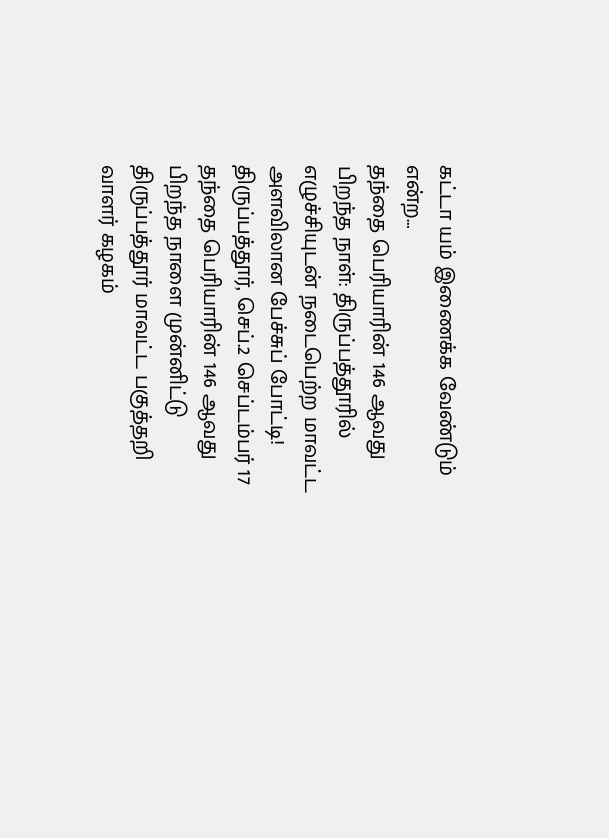கட்டா யம் இணைக்க வேண்டும் என்ற…
தந்தை பெரியாரின் 146 ஆவது பிறந்த நாள்: திருப்பத்தூரில் எழுச்சியுடன் நடைபெற்ற மாவட்ட அளவிலான பேச்சுப் போட்டி!
திருப்பத்தூர், செப்.2 செப்டம்பர் 17 தந்தை பெரியாரின் 146 ஆவது பிறந்த நாளை முன்னிட்டு திருப்பத்தூர் மாவட்ட பகுத்தறி வாளர் கழகம்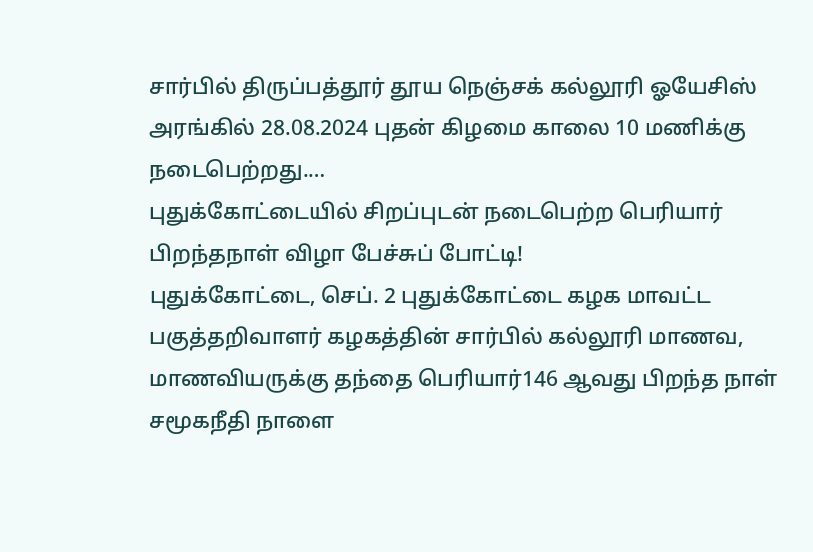சார்பில் திருப்பத்தூர் தூய நெஞ்சக் கல்லூரி ஓயேசிஸ் அரங்கில் 28.08.2024 புதன் கிழமை காலை 10 மணிக்கு நடைபெற்றது.…
புதுக்கோட்டையில் சிறப்புடன் நடைபெற்ற பெரியார் பிறந்தநாள் விழா பேச்சுப் போட்டி!
புதுக்கோட்டை, செப். 2 புதுக்கோட்டை கழக மாவட்ட பகுத்தறிவாளர் கழகத்தின் சார்பில் கல்லூரி மாணவ, மாணவியருக்கு தந்தை பெரியார்146 ஆவது பிறந்த நாள் சமூகநீதி நாளை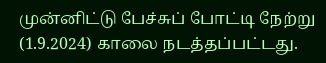முன்னிட்டு பேச்சுப் போட்டி நேற்று (1.9.2024) காலை நடத்தப்பட்டது.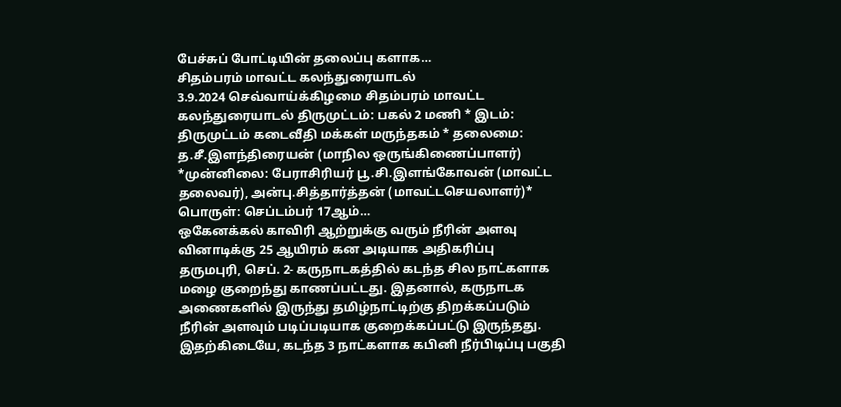பேச்சுப் போட்டியின் தலைப்பு களாக…
சிதம்பரம் மாவட்ட கலந்துரையாடல்
3.9.2024 செவ்வாய்க்கிழமை சிதம்பரம் மாவட்ட கலந்துரையாடல் திருமுட்டம்: பகல் 2 மணி * இடம்: திருமுட்டம் கடைவீதி மக்கள் மருந்தகம் * தலைமை: த.சீ.இளந்திரையன் (மாநில ஒருங்கிணைப்பாளர்) *முன்னிலை: பேராசிரியர் பூ.சி.இளங்கோவன் (மாவட்ட தலைவர்), அன்பு.சித்தார்த்தன் (மாவட்டசெயலாளர்)* பொருள்: செப்டம்பர் 17ஆம்…
ஒகேனக்கல் காவிரி ஆற்றுக்கு வரும் நீரின் அளவு வினாடிக்கு 25 ஆயிரம் கன அடியாக அதிகரிப்பு
தருமபுரி, செப். 2- கருநாடகத்தில் கடந்த சில நாட்களாக மழை குறைந்து காணப்பட்டது. இதனால், கருநாடக அணைகளில் இருந்து தமிழ்நாட்டிற்கு திறக்கப்படும் நீரின் அளவும் படிப்படியாக குறைக்கப்பட்டு இருந்தது. இதற்கிடையே, கடந்த 3 நாட்களாக கபினி நீர்பிடிப்பு பகுதி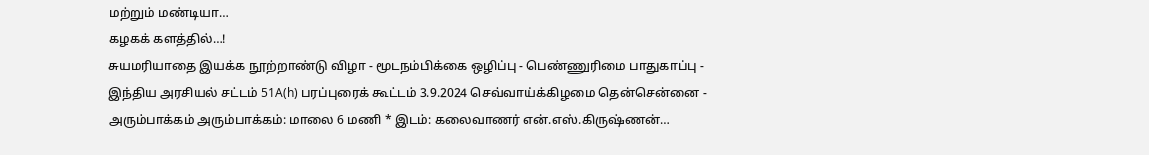மற்றும் மண்டியா…
கழகக் களத்தில்…!
சுயமரியாதை இயக்க நூற்றாண்டு விழா - மூடநம்பிக்கை ஒழிப்பு - பெண்ணுரிமை பாதுகாப்பு - இந்திய அரசியல் சட்டம் 51A(h) பரப்புரைக் கூட்டம் 3.9.2024 செவ்வாய்க்கிழமை தென்சென்னை - அரும்பாக்கம் அரும்பாக்கம்: மாலை 6 மணி * இடம்: கலைவாணர் என்.எஸ்.கிருஷ்ணன்…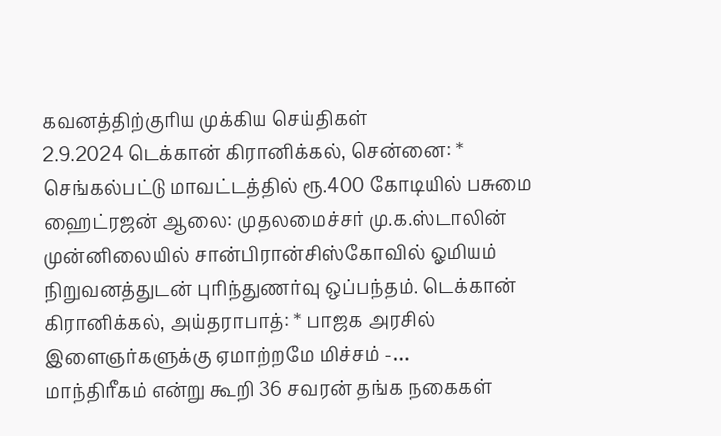கவனத்திற்குரிய முக்கிய செய்திகள்
2.9.2024 டெக்கான் கிரானிக்கல், சென்னை: * செங்கல்பட்டு மாவட்டத்தில் ரூ.400 கோடியில் பசுமை ஹைட்ரஜன் ஆலை: முதலமைச்சர் மு.க.ஸ்டாலின் முன்னிலையில் சான்பிரான்சிஸ்கோவில் ஓமியம் நிறுவனத்துடன் புரிந்துணர்வு ஒப்பந்தம். டெக்கான் கிரானிக்கல், அய்தராபாத்: * பாஜக அரசில் இளைஞர்களுக்கு ஏமாற்றமே மிச்சம் -…
மாந்திரீகம் என்று கூறி 36 சவரன் தங்க நகைகள்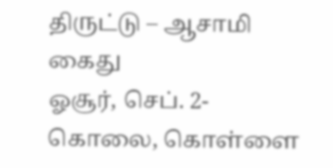திருட்டு – ஆசாமி கைது
ஓசூர், செப். 2- கொலை, கொள்ளை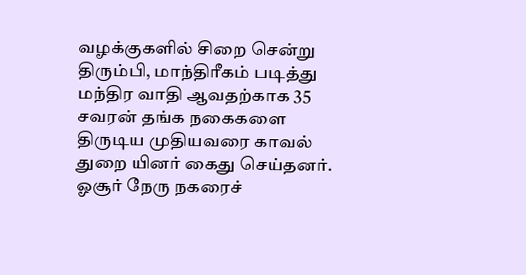வழக்குகளில் சிறை சென்று திரும்பி, மாந்திரீகம் படித்து மந்திர வாதி ஆவதற்காக 35 சவரன் தங்க நகைகளை திருடிய முதியவரை காவல் துறை யினர் கைது செய்தனர். ஓசூர் நேரு நகரைச்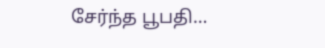சேர்ந்த பூபதி…